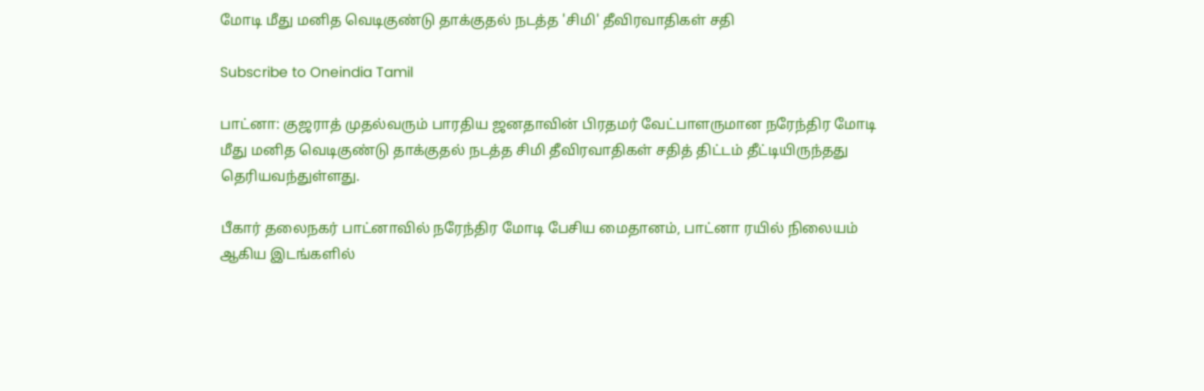மோடி மீது மனித வெடிகுண்டு தாக்குதல் நடத்த 'சிமி' தீவிரவாதிகள் சதி

Subscribe to Oneindia Tamil

பாட்னா: குஜராத் முதல்வரும் பாரதிய ஜனதாவின் பிரதமர் வேட்பாளருமான நரேந்திர மோடி மீது மனித வெடிகுண்டு தாக்குதல் நடத்த சிமி தீவிரவாதிகள் சதித் திட்டம் தீட்டியிருந்தது தெரியவந்துள்ளது.

பீகார் தலைநகர் பாட்னாவில் நரேந்திர மோடி பேசிய மைதானம், பாட்னா ரயில் நிலையம் ஆகிய இடங்களில்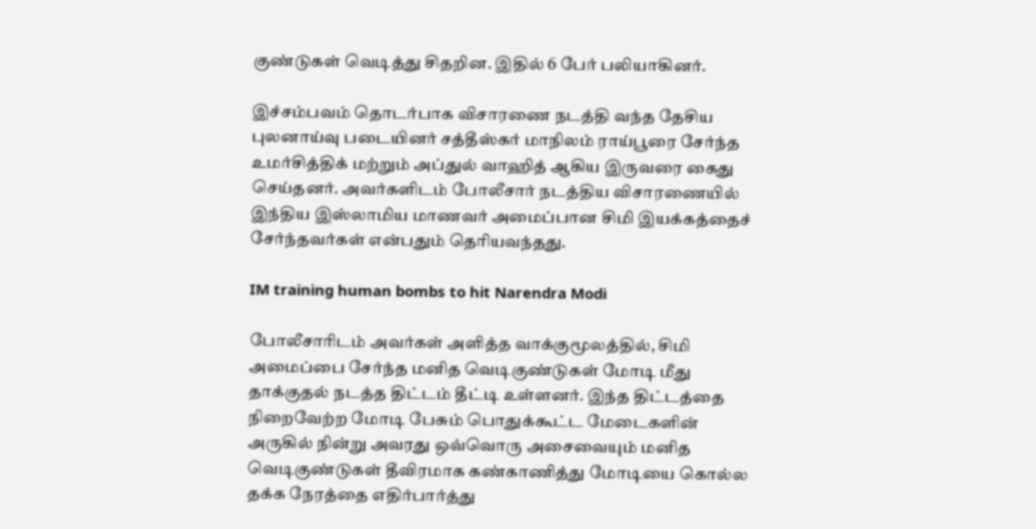குண்டுகள் வெடித்து சிதறின. இதில் 6 பேர் பலியாகினர்.

இச்சம்பவம் தொடர்பாக விசாரணை நடத்தி வந்த தேசிய புலனாய்வு படையினர் சத்தீஸ்கர் மாநிலம் ராய்பூரை சேர்ந்த உமர்சித்திக் மற்றும் அப்துல் வாஹித் ஆகிய இருவரை கைது செய்தனர். அவர்களிடம் போலீசார் நடத்திய விசாரணையில் இந்திய இஸ்லாமிய மாணவர் அமைப்பான சிமி இயக்கத்தைச் சேர்ந்தவர்கள் என்பதும் தெரியவந்தது.

IM training human bombs to hit Narendra Modi

போலீசாரிடம் அவர்கள் அளித்த வாக்குமூலத்தில், சிமி அமைப்பை சேர்ந்த மனித வெடிகுண்டுகள் மோடி மீது தாக்குதல் நடத்த திட்டம் தீட்டி உள்ளனர். இந்த திட்டத்தை நிறைவேற்ற மோடி பேசும் பொதுக்கூட்ட மேடைகளின் அருகில் நின்று அவரது ஒவ்வொரு அசைவையும் மனித வெடிகுண்டுகள் தீவிரமாக கண்காணித்து மோடியை கொல்ல தக்க நேரத்தை எதிர்பார்த்து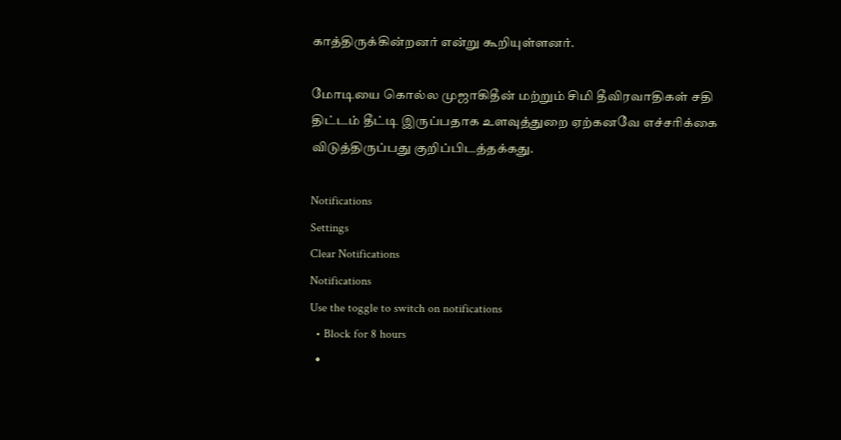காத்திருக்கின்றனர் என்று கூறியுள்ளனர்.

மோடியை கொல்ல முஜாகிதீன் மற்றும் சிமி தீவிரவாதிகள் சதி திட்டம் தீட்டி இருப்பதாக உளவுத்துறை ஏற்கனவே எச்சரிக்கை விடுத்திருப்பது குறிப்பிடத்தக்கது.

Notifications
Settings
Clear Notifications
Notifications
Use the toggle to switch on notifications
  • Block for 8 hours
  •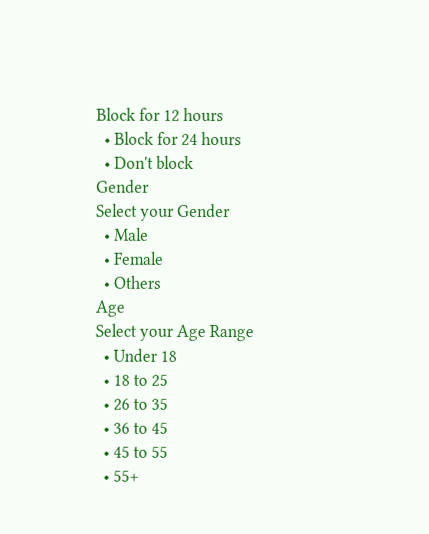Block for 12 hours
  • Block for 24 hours
  • Don't block
Gender
Select your Gender
  • Male
  • Female
  • Others
Age
Select your Age Range
  • Under 18
  • 18 to 25
  • 26 to 35
  • 36 to 45
  • 45 to 55
  • 55+